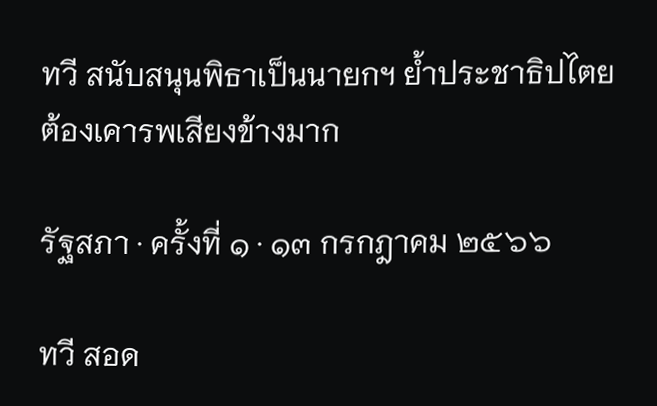ทวี สนับสนุนพิธาเป็นนายกฯ ย้ำประชาธิปไตยต้องเคารพเสียงข้างมาก

รัฐสภา · ครั้งที่ ๑ · ๑๓ กรกฎาคม ๒๕๖๖

ทวี สอด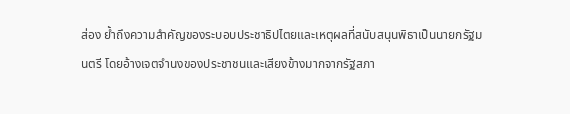ส่อง ย้ำถึงความสำคัญของระบอบประชาธิปไตยและเหตุผลที่สนับสนุนพิธาเป็นนายกรัฐมนตรี โดยอ้างเจตจำนงของประชาชนและเสียงข้างมากจากรัฐสภา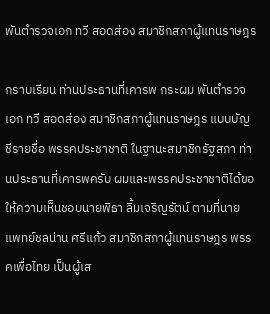พันตำรวจเอก ทวี สอดส่อง สมาชิกสภาผู้แทนราษฎร

กราบเรียน ท่านประธานที่เคารพ กระผม พันตำรวจเอก ทวี สอดส่อง สมาชิกสภาผู้แทนราษฎร แบบบัญชีรายชื่อ พรรคประชาชาติ ในฐานะสมาชิกรัฐสภา ท่านประธานที่เคารพครับ ผมและพรรคประชาชาติได้ขอให้ความเห็นชอบนายพิธา ลิ้มเจริญรัตน์ ตามที่นายแพทย์ชลน่าน ศรีแก้ว สมาชิกสภาผู้แทนราษฎร พรรคเพื่อไทย เป็นผู้เส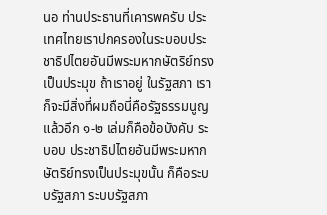นอ ท่านประธานที่เคารพครับ ประเทศไทยเราปกครองในระบอบประชาธิปไตยอันมีพระมหากษัตริย์ทรงเป็นประมุข ถ้าเราอยู่ ในรัฐสภา เราก็จะมีสิ่งที่ผมถือนี่คือรัฐธรรมนูญ แล้วอีก ๑-๒ เล่มก็คือข้อบังคับ ระบอบ ประชาธิปไตยอันมีพระมหากษัตริย์ทรงเป็นประมุขนั้น ก็คือระบบรัฐสภา ระบบรัฐสภา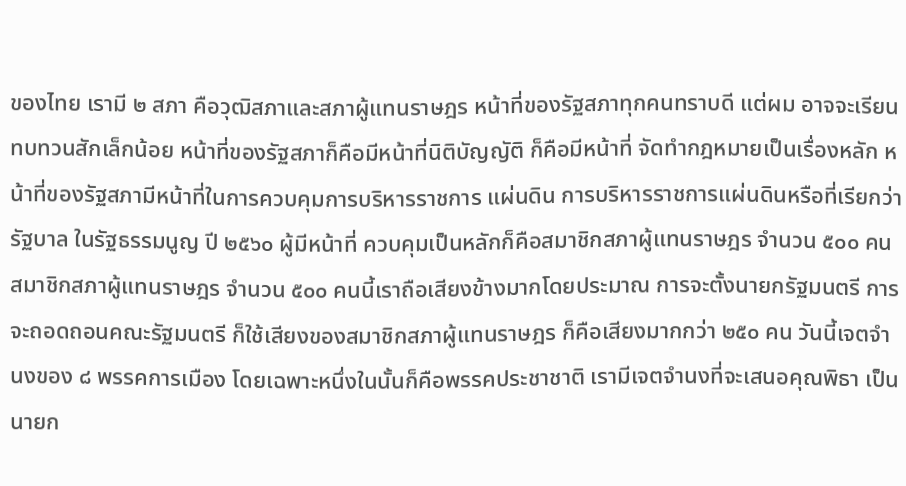ของไทย เรามี ๒ สภา คือวุฒิสภาและสภาผู้แทนราษฎร หน้าที่ของรัฐสภาทุกคนทราบดี แต่ผม อาจจะเรียนทบทวนสักเล็กน้อย หน้าที่ของรัฐสภาก็คือมีหน้าที่นิติบัญญัติ ก็คือมีหน้าที่ จัดทำกฎหมายเป็นเรื่องหลัก หน้าที่ของรัฐสภามีหน้าที่ในการควบคุมการบริหารราชการ แผ่นดิน การบริหารราชการแผ่นดินหรือที่เรียกว่ารัฐบาล ในรัฐธรรมนูญ ปี ๒๕๖๐ ผู้มีหน้าที่ ควบคุมเป็นหลักก็คือสมาชิกสภาผู้แทนราษฎร จำนวน ๕๐๐ คน สมาชิกสภาผู้แทนราษฎร จำนวน ๕๐๐ คนนี้เราถือเสียงข้างมากโดยประมาณ การจะตั้งนายกรัฐมนตรี การจะถอดถอนคณะรัฐมนตรี ก็ใช้เสียงของสมาชิกสภาผู้แทนราษฎร ก็คือเสียงมากกว่า ๒๕๐ คน วันนี้เจตจำนงของ ๘ พรรคการเมือง โดยเฉพาะหนึ่งในนั้นก็คือพรรคประชาชาติ เรามีเจตจำนงที่จะเสนอคุณพิธา เป็นนายก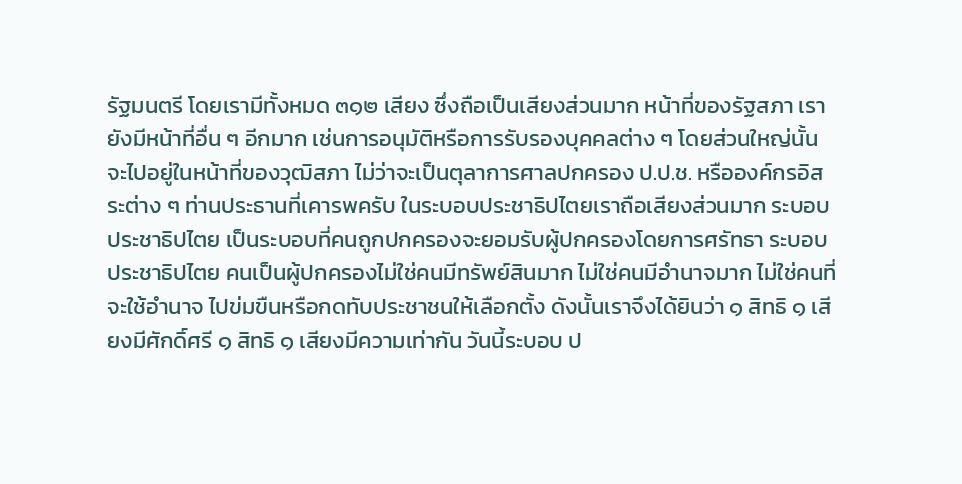รัฐมนตรี โดยเรามีทั้งหมด ๓๑๒ เสียง ซึ่งถือเป็นเสียงส่วนมาก หน้าที่ของรัฐสภา เรายังมีหน้าที่อื่น ๆ อีกมาก เช่นการอนุมัติหรือการรับรองบุคคลต่าง ๆ โดยส่วนใหญ่นั้น จะไปอยู่ในหน้าที่ของวุฒิสภา ไม่ว่าจะเป็นตุลาการศาลปกครอง ป.ป.ช. หรือองค์กรอิสระต่าง ๆ ท่านประธานที่เคารพครับ ในระบอบประชาธิปไตยเราถือเสียงส่วนมาก ระบอบประชาธิปไตย เป็นระบอบที่คนถูกปกครองจะยอมรับผู้ปกครองโดยการศรัทธา ระบอบประชาธิปไตย คนเป็นผู้ปกครองไม่ใช่คนมีทรัพย์สินมาก ไม่ใช่คนมีอำนาจมาก ไม่ใช่คนที่จะใช้อำนาจ ไปข่มขืนหรือกดทับประชาชนให้เลือกตั้ง ดังนั้นเราจึงได้ยินว่า ๑ สิทธิ ๑ เสียงมีศักดิ์ศรี ๑ สิทธิ ๑ เสียงมีความเท่ากัน วันนี้ระบอบ ป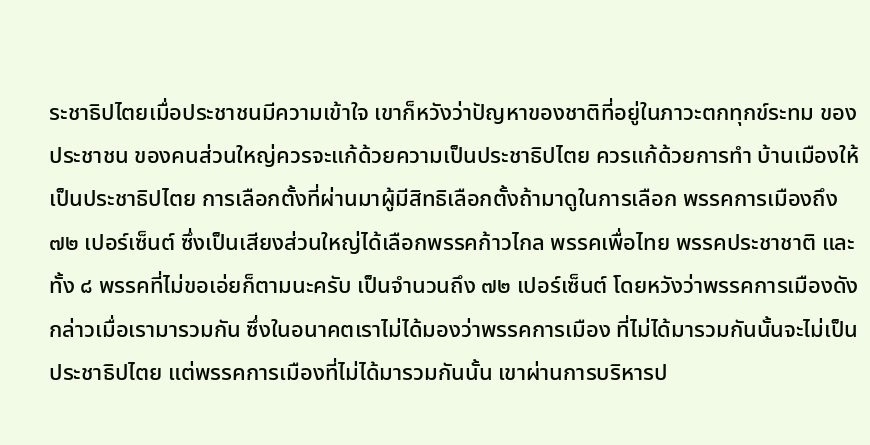ระชาธิปไตยเมื่อประชาชนมีความเข้าใจ เขาก็หวังว่าปัญหาของชาติที่อยู่ในภาวะตกทุกข์ระทม ของประชาชน ของคนส่วนใหญ่ควรจะแก้ด้วยความเป็นประชาธิปไตย ควรแก้ด้วยการทำ บ้านเมืองให้เป็นประชาธิปไตย การเลือกตั้งที่ผ่านมาผู้มีสิทธิเลือกตั้งถ้ามาดูในการเลือก พรรคการเมืองถึง ๗๒ เปอร์เซ็นต์ ซึ่งเป็นเสียงส่วนใหญ่ได้เลือกพรรคก้าวไกล พรรคเพื่อไทย พรรคประชาชาติ และทั้ง ๘ พรรคที่ไม่ขอเอ่ยก็ตามนะครับ เป็นจำนวนถึง ๗๒ เปอร์เซ็นต์ โดยหวังว่าพรรคการเมืองดังกล่าวเมื่อเรามารวมกัน ซึ่งในอนาคตเราไม่ได้มองว่าพรรคการเมือง ที่ไม่ได้มารวมกันนั้นจะไม่เป็นประชาธิปไตย แต่พรรคการเมืองที่ไม่ได้มารวมกันนั้น เขาผ่านการบริหารป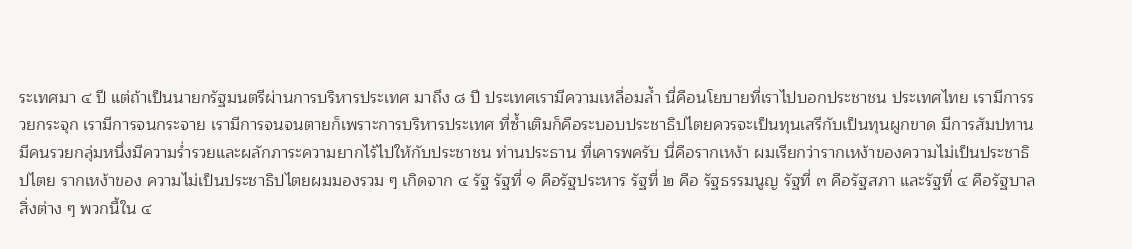ระเทศมา ๔ ปี แต่ถ้าเป็นนายกรัฐมนตรีผ่านการบริหารประเทศ มาถึง ๘ ปี ประเทศเรามีความเหลื่อมล้ำ นี่คือนโยบายที่เราไปบอกประชาชน ประเทศไทย เรามีการรวยกระจุก เรามีการจนกระจาย เรามีการจนจนตายก็เพราะการบริหารประเทศ ที่ซ้ำเติมก็คือระบอบประชาธิปไตยควรจะเป็นทุนเสรีกับเป็นทุนผูกขาด มีการสัมปทาน มีคนรวยกลุ่มหนึ่งมีความร่ำรวยและผลักภาระความยากไร้ไปให้กับประชาชน ท่านประธาน ที่เคารพครับ นี่คือรากเหง้า ผมเรียกว่ารากเหง้าของความไม่เป็นประชาธิปไตย รากเหง้าของ ความไม่เป็นประชาธิปไตยผมมองรวม ๆ เกิดจาก ๔ รัฐ รัฐที่ ๑ คือรัฐประหาร รัฐที่ ๒ คือ รัฐธรรมนูญ รัฐที่ ๓ คือรัฐสภา และรัฐที่ ๔ คือรัฐบาล สิ่งต่าง ๆ พวกนี้ใน ๔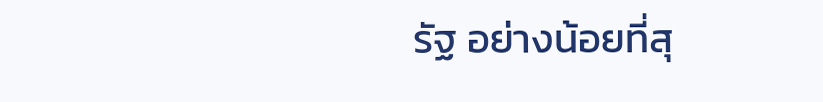รัฐ อย่างน้อยที่สุ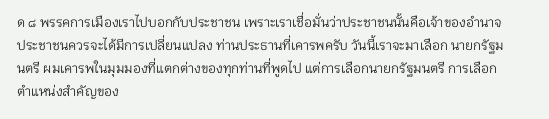ด ๘ พรรคการเมืองเราไปบอกกับประชาชน เพราะเราเชื่อมั่นว่าประชาชนนั้นคือเจ้าของอำนาจ ประชาชนควรจะได้มีการเปลี่ยนแปลง ท่านประธานที่เคารพครับ วันนี้เราจะมาเลือก นายกรัฐมนตรี ผมเคารพในมุมมองที่แตกต่างของทุกท่านที่พูดไป แต่การเลือกนายกรัฐมนตรี การเลือกตำแหน่งสำคัญของ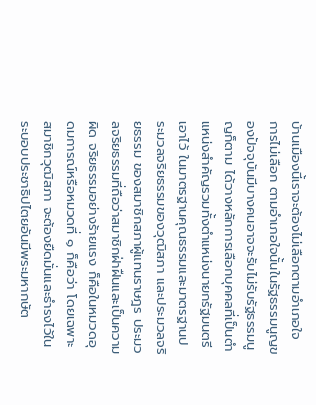บ้านเมืองนี้เราจะต้องไม่เลือกตามอำเภอใจ การไม่เลือก ตามอำเภอใจนั้นในรัฐธรรมนูญของปัจจุบันมีบางคนอาจจะรับไม่รับรัฐธรรมนูญก็ตาม ได้วางหลักการเลือกบุคคลที่เป็นตำแหน่งสำคัญรวมทั้งตำแหน่งนายกรัฐมนตรีเอาไว้ ในมาตรฐานคุณธรรมและมาตรฐานประมวลจริยธรรมของวุฒิสภา และประมวลจริยธรรม ของสมาชิกสภาผู้แทนราษฎร ประมวลจริยธรรมที่ถือว่าสมาชิกฝ่าฝืนและเป็นความผิด จริยธรรมอย่างร้ายแรง ก็คือในหมวดอุดมการณ์หรือหมวดที่ ๑ ก็คือว่า โดยเฉพาะสมาชิกวุฒิสภา จะต้องยืดมั่นและธำรงไว้ในระบอบประชาธิปไตยอันมีพระมหากษัต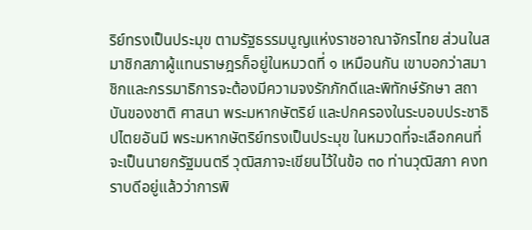ริย์ทรงเป็นประมุข ตามรัฐธรรมนูญแห่งราชอาณาจักรไทย ส่วนในสมาชิกสภาผู้แทนราษฎรก็อยู่ในหมวดที่ ๑ เหมือนกัน เขาบอกว่าสมาชิกและกรรมาธิการจะต้องมีความจงรักภักดีและพิทักษ์รักษา สถาบันของชาติ ศาสนา พระมหากษัตริย์ และปกครองในระบอบประชาธิปไตยอันมี พระมหากษัตริย์ทรงเป็นประมุข ในหมวดที่จะเลือกคนที่จะเป็นนายกรัฐมนตรี วุฒิสภาจะเขียนไว้ในข้อ ๓๐ ท่านวุฒิสภา คงทราบดีอยู่แล้วว่าการพิ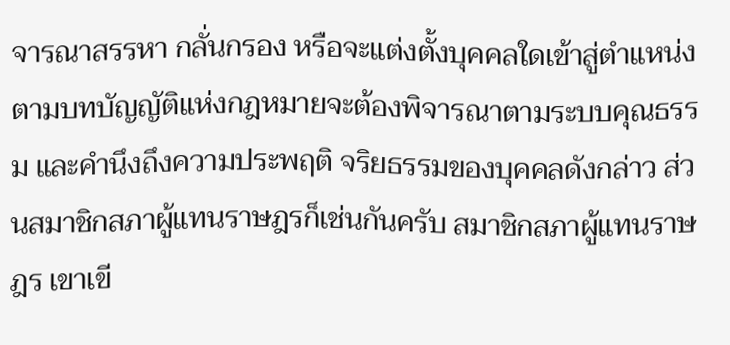จารณาสรรหา กลั่นกรอง หรือจะแต่งตั้งบุคคลใดเข้าสู่ตำแหน่ง ตามบทบัญญัติแห่งกฎหมายจะต้องพิจารณาตามระบบคุณธรรม และคำนึงถึงความประพฤติ จริยธรรมของบุคคลดังกล่าว ส่วนสมาชิกสภาผู้แทนราษฎรก็เช่นกันครับ สมาชิกสภาผู้แทนราษฎร เขาเขี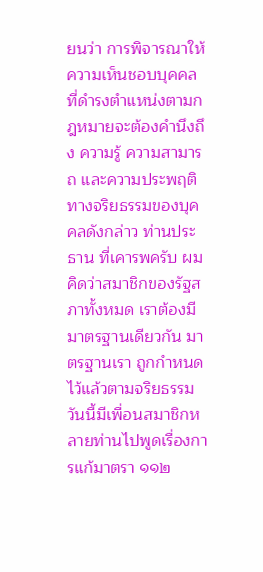ยนว่า การพิจารณาให้ความเห็นชอบบุคคลที่ดำรงตำแหน่งตามกฎหมายจะต้องคำนึงถึง ความรู้ ความสามารถ และความประพฤติทางจริยธรรมของบุคคลดังกล่าว ท่านประธาน ที่เคารพครับ ผมคิดว่าสมาชิกของรัฐสภาทั้งหมด เราต้องมีมาตรฐานเดียวกัน มาตรฐานเรา ถูกกำหนดไว้แล้วตามจริยธรรม วันนี้มีเพื่อนสมาชิกหลายท่านไปพูดเรื่องการแก้มาตรา ๑๑๒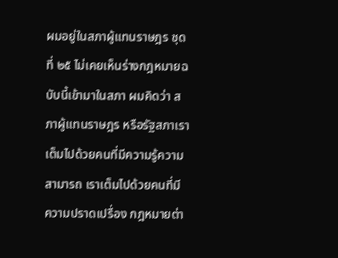ผมอยู่ในสภาผู้แทนราษฎร ชุดที่ ๒๕ ไม่เคยเห็นร่างกฎหมายฉบับนี้เข้ามาในสภา ผมคิดว่า สภาผู้แทนราษฎร หรือรัฐสภาเราเต็มไปด้วยคนที่มีความรู้ความสามารถ เราเต็มไปด้วยคนที่มี ความปราดเปรื่อง กฎหมายต่า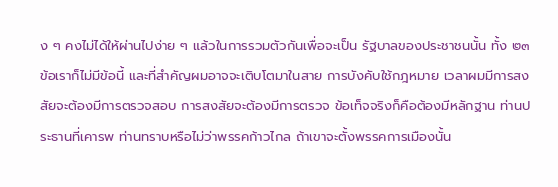ง ๆ คงไม่ได้ให้ผ่านไปง่าย ๆ แล้วในการรวมตัวกันเพื่อจะเป็น รัฐบาลของประชาชนนั้น ทั้ง ๒๓ ข้อเราก็ไม่มีข้อนี้ และที่สำคัญผมอาจจะเติบโตมาในสาย การบังคับใช้กฎหมาย เวลาผมมีการสงสัยจะต้องมีการตรวจสอบ การสงสัยจะต้องมีการตรวจ ข้อเท็จจริงก็คือต้องมีหลักฐาน ท่านประธานที่เคารพ ท่านทราบหรือไม่ว่าพรรคก้าวไกล ถ้าเขาจะตั้งพรรคการเมืองนั้น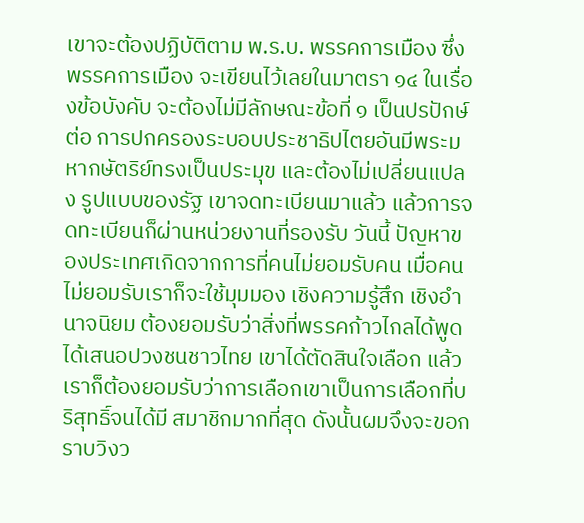เขาจะต้องปฏิบัติตาม พ.ร.บ. พรรคการเมือง ซึ่งพรรคการเมือง จะเขียนไว้เลยในมาตรา ๑๔ ในเรื่องข้อบังคับ จะต้องไม่มีลักษณะข้อที่ ๑ เป็นปรปักษ์ต่อ การปกครองระบอบประชาธิปไตยอันมีพระมหากษัตริย์ทรงเป็นประมุข และต้องไม่เปลี่ยนแปลง รูปแบบของรัฐ เขาจดทะเบียนมาแล้ว แล้วการจดทะเบียนก็ผ่านหน่วยงานที่รองรับ วันนี้ ปัญหาของประเทศเกิดจากการที่คนไม่ยอมรับคน เมื่อคนไม่ยอมรับเราก็จะใช้มุมมอง เชิงความรู้สึก เชิงอำนาจนิยม ต้องยอมรับว่าสิ่งที่พรรคก้าวไกลได้พูดได้เสนอปวงชนชาวไทย เขาได้ตัดสินใจเลือก แล้วเราก็ต้องยอมรับว่าการเลือกเขาเป็นการเลือกที่บริสุทธิ์จนได้มี สมาชิกมากที่สุด ดังนั้นผมจึงจะขอกราบวิงว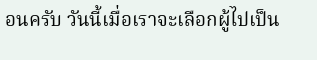อนครับ วันนี้เมื่อเราจะเลือกผู้ไปเป็น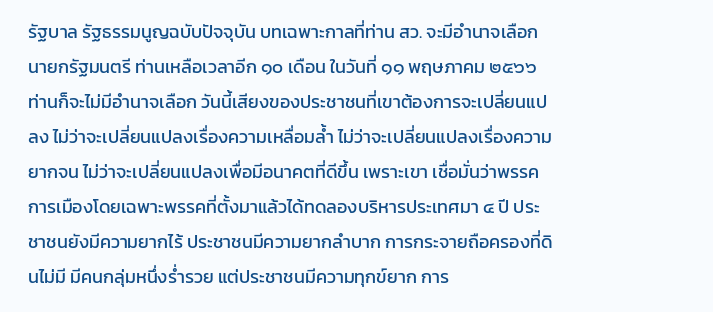รัฐบาล รัฐธรรมนูญฉบับปัจจุบัน บทเฉพาะกาลที่ท่าน สว. จะมีอำนาจเลือกนายกรัฐมนตรี ท่านเหลือเวลาอีก ๑๐ เดือน ในวันที่ ๑๑ พฤษภาคม ๒๕๖๖ ท่านก็จะไม่มีอำนาจเลือก วันนี้เสียงของประชาชนที่เขาต้องการจะเปลี่ยนแปลง ไม่ว่าจะเปลี่ยนแปลงเรื่องความเหลื่อมล้ำ ไม่ว่าจะเปลี่ยนแปลงเรื่องความยากจน ไม่ว่าจะเปลี่ยนแปลงเพื่อมีอนาคตที่ดีขึ้น เพราะเขา เชื่อมั่นว่าพรรคการเมืองโดยเฉพาะพรรคที่ตั้งมาแล้วได้ทดลองบริหารประเทศมา ๔ ปี ประชาชนยังมีความยากไร้ ประชาชนมีความยากลำบาก การกระจายถือครองที่ดินไม่มี มีคนกลุ่มหนึ่งร่ำรวย แต่ประชาชนมีความทุกข์ยาก การ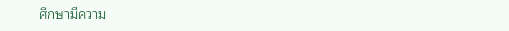ศึกษามีความ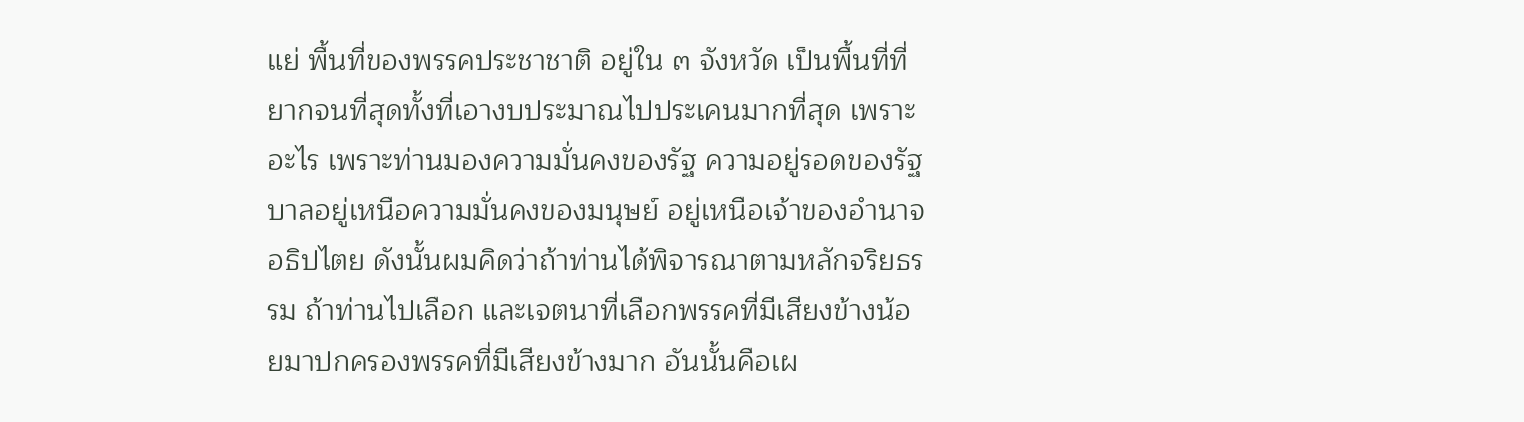แย่ พื้นที่ของพรรคประชาชาติ อยู่ใน ๓ จังหวัด เป็นพื้นที่ที่ยากจนที่สุดทั้งที่เอางบประมาณไปประเคนมากที่สุด เพราะอะไร เพราะท่านมองความมั่นคงของรัฐ ความอยู่รอดของรัฐบาลอยู่เหนือความมั่นคงของมนุษย์ อยู่เหนือเจ้าของอำนาจอธิปไตย ดังนั้นผมคิดว่าถ้าท่านได้พิจารณาตามหลักจริยธรรม ถ้าท่านไปเลือก และเจตนาที่เลือกพรรคที่มีเสียงข้างน้อยมาปกครองพรรคที่มีเสียงข้างมาก อันนั้นคือเผ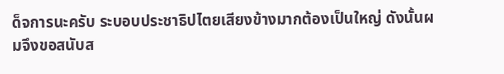ด็จการนะครับ ระบอบประชาธิปไตยเสียงข้างมากต้องเป็นใหญ่ ดังนั้นผมจึงขอสนับส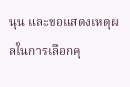นุน และขอแสดงเหตุผลในการเลือกคุ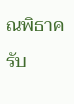ณพิธาครับ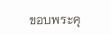ขอบพระคุ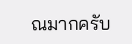ณมากครับ